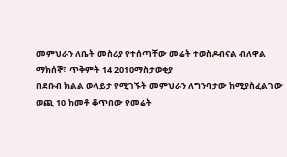መምህራን ለቤት መስሪያ የተሰጣቸው መሬት ተወስዶብናል ብለዋል
ማክሰኞ፣ ጥቅምት 14 2010ማስታወቂያ
በደቡብ ክልል ወላይታ የሚገኙት መምህራን ለግንባታው ከሚያስፈልገው ወጪ 10 ከመቶ ቆጥበው የመሬት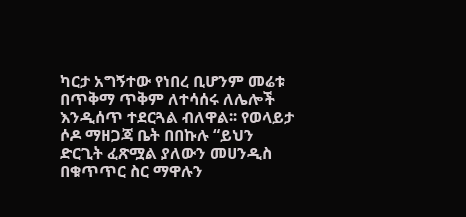ካርታ አግኝተው የነበረ ቢሆንም መሬቱ በጥቅማ ጥቅም ለተሳሰሩ ለሌሎች እንዲሰጥ ተደርጓል ብለዋል፡፡ የወላይታ ሶዶ ማዘጋጃ ቤት በበኩሉ “ይህን ድርጊት ፈጽሟል ያለውን መሀንዲስ በቁጥጥር ስር ማዋሉን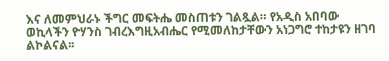እና ለመምህራኑ ችግር መፍትሔ መስጠቱን ገልጿል። የአዲስ አበባው ወኪላችን ዮሃንስ ገብረእግዚአብሔር የሚመለከታቸውን አነጋግሮ ተከታዩን ዘገባ ልኮልናል፡፡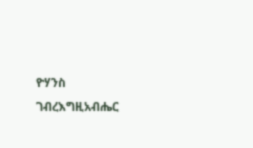ዮሃንስ ገብረእግዚአብሔር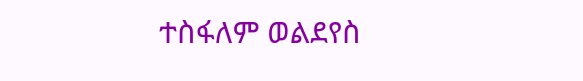ተስፋለም ወልደየስ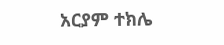አርያም ተክሌ